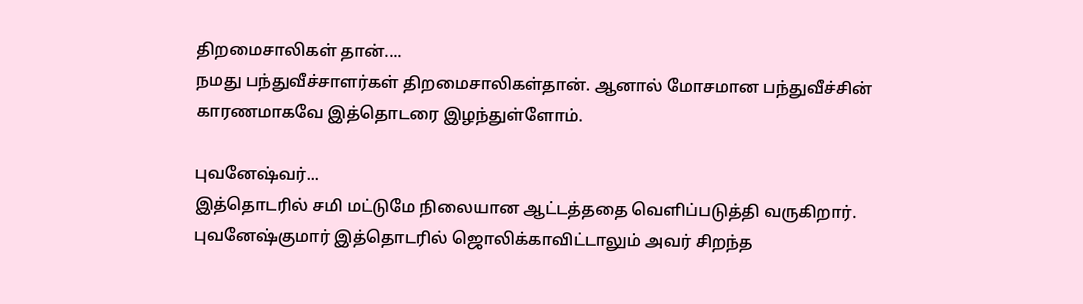திறமைசாலிகள் தான்....
நமது பந்துவீச்சாளர்கள் திறமைசாலிகள்தான். ஆனால் மோசமான பந்துவீச்சின் காரணமாகவே இத்தொடரை இழந்துள்ளோம்.

புவனேஷ்வர்...
இத்தொடரில் சமி மட்டுமே நிலையான ஆட்டத்ததை வெளிப்படுத்தி வருகிறார். புவனேஷ்குமார் இத்தொடரில் ஜொலிக்காவிட்டாலும் அவர் சிறந்த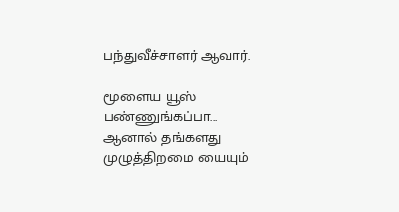பந்துவீச்சாளர் ஆவார்.

மூளைய யூஸ் பண்ணுங்கப்பா...
ஆனால் தங்களது முழுத்திறமை யையும்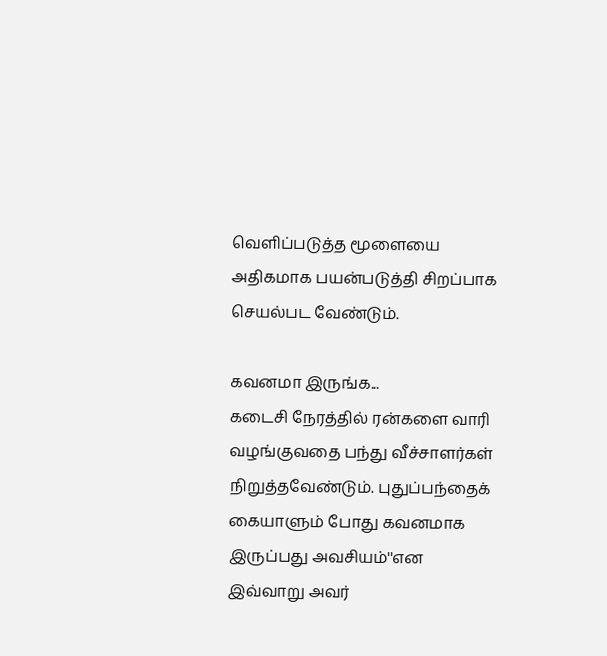வெளிப்படுத்த மூளையை அதிகமாக பயன்படுத்தி சிறப்பாக செயல்பட வேண்டும்.

கவனமா இருங்க...
கடைசி நேரத்தில் ரன்களை வாரி வழங்குவதை பந்து வீச்சாளர்கள் நிறுத்தவேண்டும். புதுப்பந்தைக் கையாளும் போது கவனமாக இருப்பது அவசியம்''என இவ்வாறு அவர்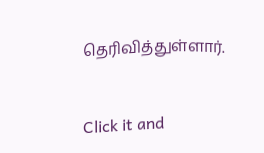தெரிவித்துள்ளார்.


Click it and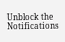Unblock the Notifications